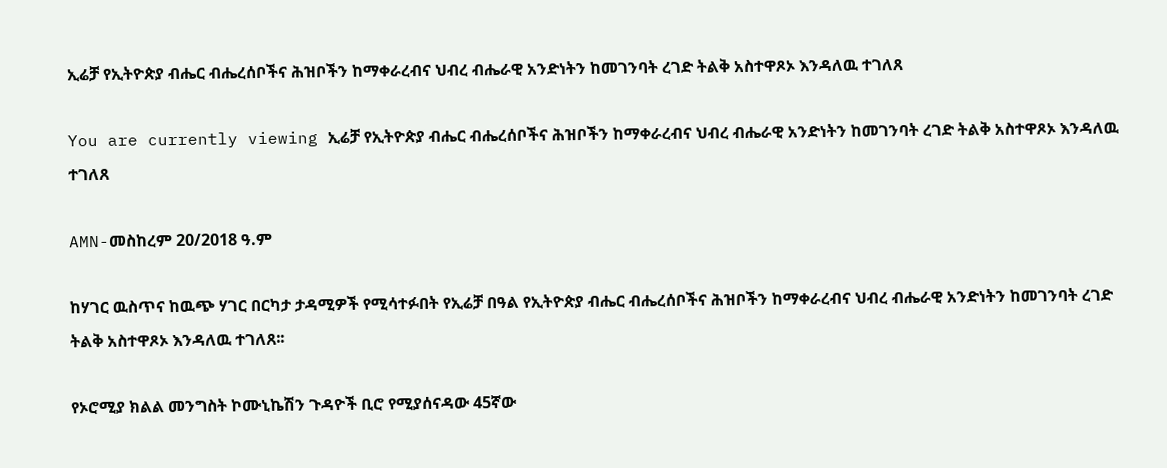ኢሬቻ የኢትዮጵያ ብሔር ብሔረሰቦችና ሕዝቦችን ከማቀራረብና ህብረ ብሔራዊ አንድነትን ከመገንባት ረገድ ትልቅ አስተዋጾኦ እንዳለዉ ተገለጸ

You are currently viewing ኢሬቻ የኢትዮጵያ ብሔር ብሔረሰቦችና ሕዝቦችን ከማቀራረብና ህብረ ብሔራዊ አንድነትን ከመገንባት ረገድ ትልቅ አስተዋጾኦ እንዳለዉ ተገለጸ

AMN-መስከረም 20/2018 ዓ.ም

ከሃገር ዉስጥና ከዉጭ ሃገር በርካታ ታዳሚዎች የሚሳተፉበት የኢሬቻ በዓል የኢትዮጵያ ብሔር ብሔረሰቦችና ሕዝቦችን ከማቀራረብና ህብረ ብሔራዊ አንድነትን ከመገንባት ረገድ ትልቅ አስተዋጾኦ እንዳለዉ ተገለጸ፡፡

የኦሮሚያ ክልል መንግስት ኮሙኒኬሽን ጉዳዮች ቢሮ የሚያሰናዳው 45ኛው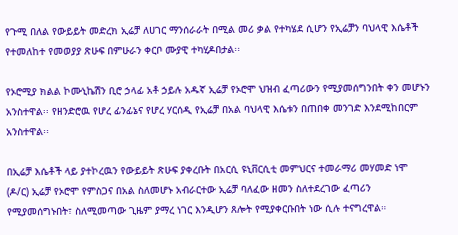የጉሚ በለል የውይይት መድረክ ኢሬቻ ለሀገር ማንሰራራት በሚል መሪ ቃል የተካሄደ ሲሆን የኢሬቻን ባህላዊ እሴቶች የተመለከተ የመወያያ ጽሁፍ በምሁራን ቀርቦ ሙያዊ ተካሂዶበታል፡፡

የኦሮሚያ ክልል ኮሙኒኬሽን ቢሮ ኃላፊ አቶ ኃይሉ አዱኛ ኢሬቻ የኦሮሞ ህዝብ ፈጣሪውን የሚያመሰግንበት ቀን መሆኑን አንስተዋል፡፡ የዘንድሮዉ የሆረ ፊንፊኔና የሆረ ሃርሰዲ የኢሬቻ በአል ባህላዊ እሴቱን በጠበቀ መንገድ እንደሚከበርም አንስተዋል፡፡

በኢሬቻ እሴቶች ላይ ያተኮረዉን የውይይት ጽሁፍ ያቀረቡት በአርሲ ዩኒቨርሲቲ መምህርና ተመራማሪ መሃመድ ነሞ (ዶ/ር) ኢሬቻ የኦሮሞ የምስጋና በአል ስለመሆኑ አብራርተው ኢሬቻ ባለፈው ዘመን ስለተደረገው ፈጣሪን የሚያመሰግኑበት፣ ስለሚመጣው ጊዜም ያማረ ነገር እንዲሆን ጸሎት የሚያቀርቡበት ነው ሲሉ ተናግረዋል።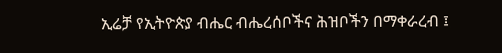ኢሬቻ የኢትዮጵያ ብሔር ብሔረሰቦችና ሕዝቦችን በማቀራረብ ፤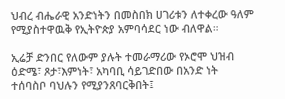ህብረ ብሔራዊ አንድነትን በመስበክ ሀገሪቱን ለተቀረው ዓለም የሚያስተዋዉቅ የኢትዮጵያ አምባሳደር ነው ብለዋል።

ኢሬቻ ድንበር የለውም ያሉት ተመራማሪው የኦሮሞ ህዝብ ዕድሜ፣ ጾታ፣እምነት፣ አካባቢ ሳይገድበው በአንድ ነት ተሰባስቦ ባህሉን የሚያንጸባርቅበት፤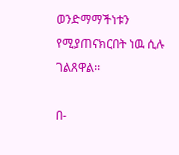ወንድማማችነቱን የሚያጠናክርበት ነዉ ሲሉ ገልጸዋል፡፡

በ-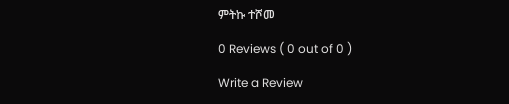ምትኩ ተሾመ

0 Reviews ( 0 out of 0 )

Write a Review